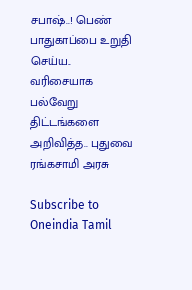சபாஷ்..! பெண் பாதுகாப்பை உறுதி செய்ய.. வரிசையாக பல்வேறு திட்டங்களை அறிவித்த.. புதுவை ரங்கசாமி அரசு

Subscribe to Oneindia Tamil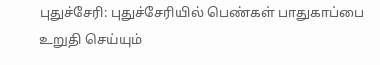புதுச்சேரி: புதுச்சேரியில் பெண்கள் பாதுகாப்பை உறுதி செய்யும்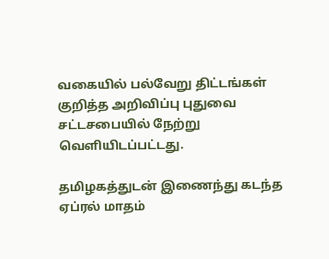வகையில் பல்வேறு திட்டங்கள் குறித்த அறிவிப்பு புதுவை சட்டசபையில் நேற்று வெளியிடப்பட்டது.

தமிழகத்துடன் இணைந்து கடந்த ஏப்ரல் மாதம்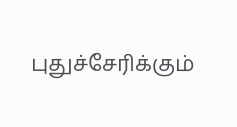புதுச்சேரிக்கும்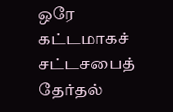ஒரே கட்டமாகச் சட்டசபைத் தேர்தல்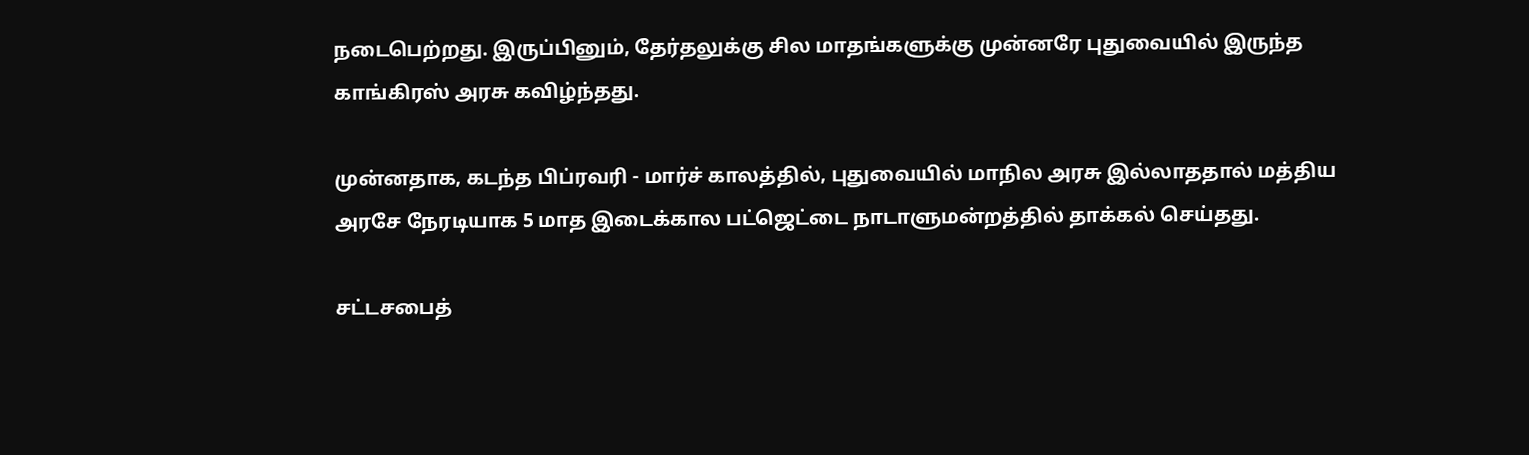நடைபெற்றது. இருப்பினும், தேர்தலுக்கு சில மாதங்களுக்கு முன்னரே புதுவையில் இருந்த காங்கிரஸ் அரசு கவிழ்ந்தது.

முன்னதாக, கடந்த பிப்ரவரி - மார்ச் காலத்தில், புதுவையில் மாநில அரசு இல்லாததால் மத்திய அரசே நேரடியாக 5 மாத இடைக்கால பட்ஜெட்டை நாடாளுமன்றத்தில் தாக்கல் செய்தது.

சட்டசபைத்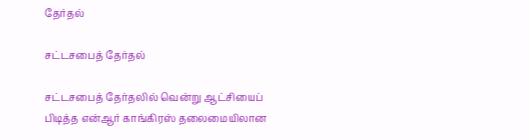தேர்தல்

சட்டசபைத் தேர்தல்

சட்டசபைத் தேர்தலில் வென்று ஆட்சியைப் பிடித்த என்ஆர் காங்கிரஸ் தலைமையிலான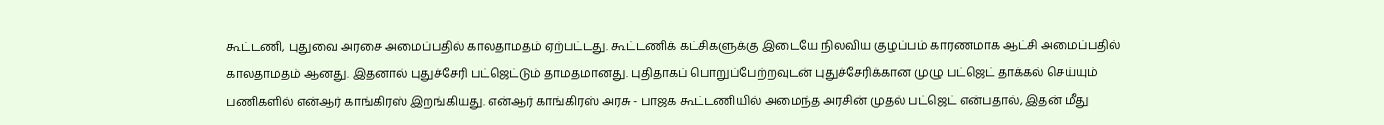கூட்டணி, புதுவை அரசை அமைப்பதில் காலதாமதம் ஏற்பட்டது. கூட்டணிக் கட்சிகளுக்கு இடையே நிலவிய குழப்பம் காரணமாக ஆட்சி அமைப்பதில் காலதாமதம் ஆனது. இதனால் புதுச்சேரி பட்ஜெட்டும் தாமதமானது. புதிதாகப் பொறுப்பேற்றவுடன் புதுச்சேரிக்கான முழு பட்ஜெட் தாக்கல் செய்யும் பணிகளில் என்ஆர் காங்கிரஸ் இறங்கியது. என்ஆர் காங்கிரஸ் அரசு - பாஜக கூட்டணியில் அமைந்த அரசின் முதல் பட்ஜெட் என்பதால், இதன் மீது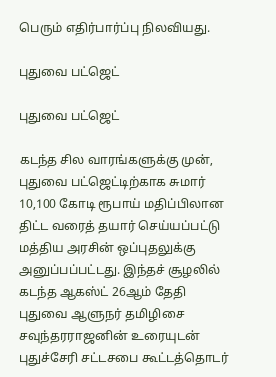பெரும் எதிர்பார்ப்பு நிலவியது.

புதுவை பட்ஜெட்

புதுவை பட்ஜெட்

கடந்த சில வாரங்களுக்கு முன், புதுவை பட்ஜெட்டிற்காக சுமார் 10,100 கோடி ரூபாய் மதிப்பிலான திட்ட வரைத் தயார் செய்யப்பட்டு மத்திய அரசின் ஒப்புதலுக்கு அனுப்பப்பட்டது. இந்தச் சூழலில் கடந்த ஆகஸ்ட் 26ஆம் தேதி புதுவை ஆளுநர் தமிழிசை சவுந்தரராஜனின் உரையுடன் புதுச்சேரி சட்டசபை கூட்டத்தொடர்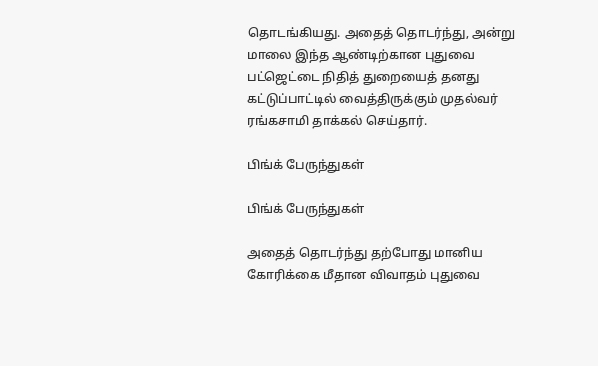தொடங்கியது. அதைத் தொடர்ந்து, அன்று மாலை இந்த ஆண்டிற்கான புதுவை பட்ஜெட்டை நிதித் துறையைத் தனது கட்டுப்பாட்டில் வைத்திருக்கும் முதல்வர் ரங்கசாமி தாக்கல் செய்தார்.

பிங்க் பேருந்துகள்

பிங்க் பேருந்துகள்

அதைத் தொடர்ந்து தற்போது மானிய கோரிக்கை மீதான விவாதம் புதுவை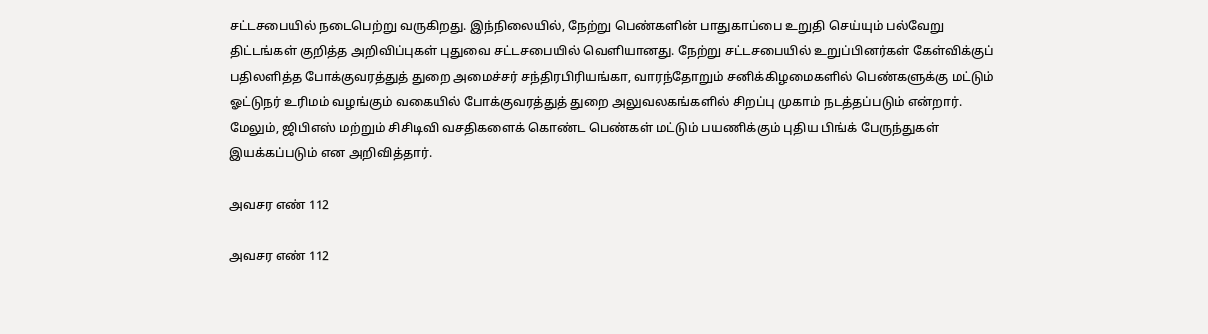சட்டசபையில் நடைபெற்று வருகிறது. இந்நிலையில், நேற்று பெண்களின் பாதுகாப்பை உறுதி செய்யும் பல்வேறு திட்டங்கள் குறித்த அறிவிப்புகள் புதுவை சட்டசபையில் வெளியானது. நேற்று சட்டசபையில் உறுப்பினர்கள் கேள்விக்குப் பதிலளித்த போக்குவரத்துத் துறை அமைச்சர் சந்திரபிரியங்கா, வாரந்தோறும் சனிக்கிழமைகளில் பெண்களுக்கு மட்டும் ஓட்டுநர் உரிமம் வழங்கும் வகையில் போக்குவரத்துத் துறை அலுவலகங்களில் சிறப்பு முகாம் நடத்தப்படும் என்றார். மேலும், ஜிபிஎஸ் மற்றும் சிசிடிவி வசதிகளைக் கொண்ட பெண்கள் மட்டும் பயணிக்கும் புதிய பிங்க் பேருந்துகள் இயக்கப்படும் என அறிவித்தார்.

அவசர எண் 112

அவசர எண் 112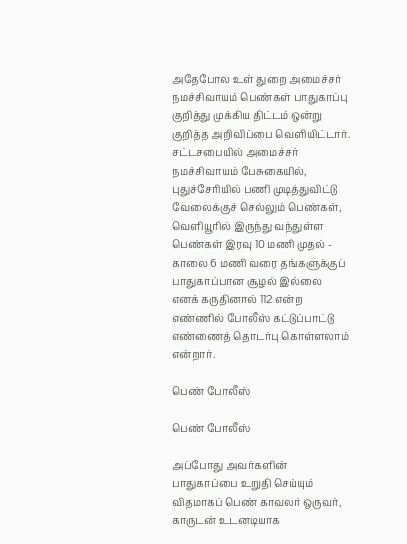அதேபோல உள் துறை அமைச்சர் நமச்சிவாயம் பெண்கள் பாதுகாப்பு குறித்து முக்கிய திட்டம் ஒன்று குறித்த அறிவிப்பை வெளியிட்டார். சட்டசபையில் அமைச்சர் நமச்சிவாயம் பேசுகையில், புதுச்சேரியில் பணி முடித்துவிட்டு வேலைக்குச் செல்லும் பெண்கள், வெளியூரில் இருந்து வந்துள்ள பெண்கள் இரவு 10 மணி முதல் - காலை 6 மணி வரை தங்களுக்குப் பாதுகாப்பான சூழல் இல்லை எனக் கருதினால் 112 என்ற எண்ணில் போலீஸ் கட்டுப்பாட்டு எண்ணைத் தொடர்பு கொள்ளலாம் என்றார்.

பெண் போலீஸ்

பெண் போலீஸ்

அப்போது அவர்களின் பாதுகாப்பை உறுதி செய்யும் விதமாகப் பெண் காவலர் ஒருவர், காருடன் உடனடியாக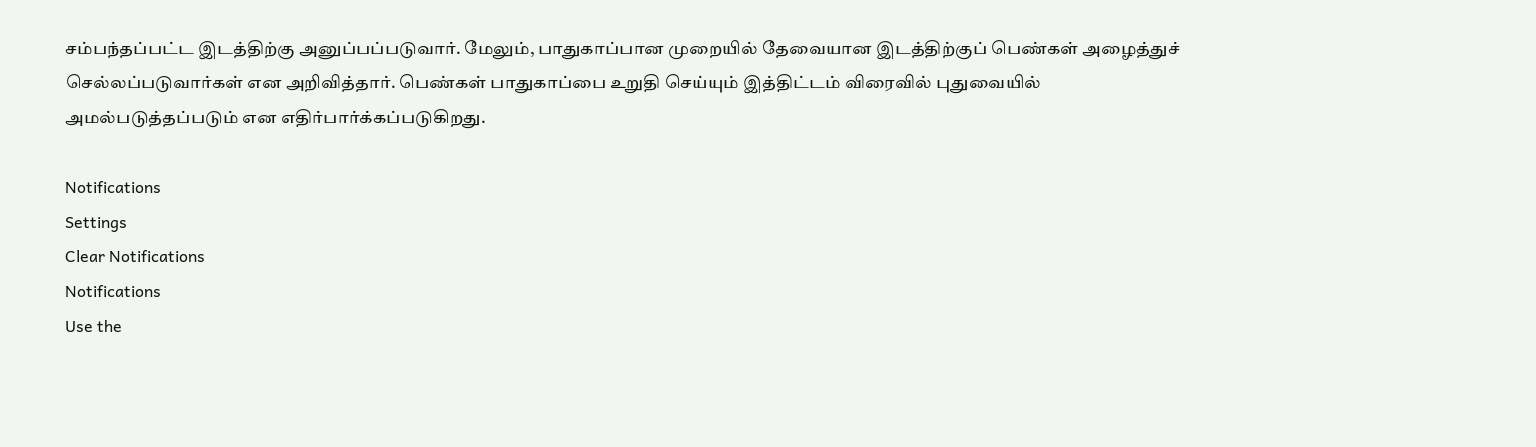சம்பந்தப்பட்ட இடத்திற்கு அனுப்பப்படுவார். மேலும், பாதுகாப்பான முறையில் தேவையான இடத்திற்குப் பெண்கள் அழைத்துச் செல்லப்படுவார்கள் என அறிவித்தார். பெண்கள் பாதுகாப்பை உறுதி செய்யும் இத்திட்டம் விரைவில் புதுவையில் அமல்படுத்தப்படும் என எதிர்பார்க்கப்படுகிறது.

Notifications
Settings
Clear Notifications
Notifications
Use the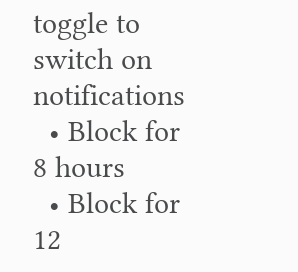toggle to switch on notifications
  • Block for 8 hours
  • Block for 12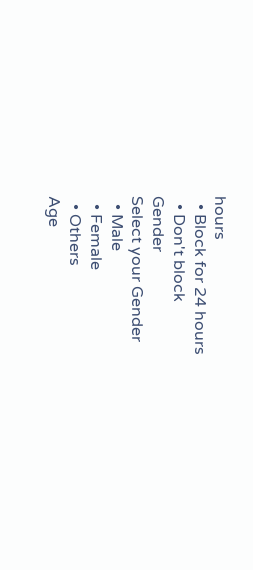hours
  • Block for 24 hours
  • Don't block
Gender
Select your Gender
  • Male
  • Female
  • Others
Age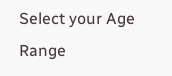Select your Age Range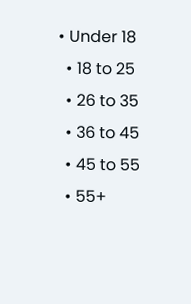• Under 18
  • 18 to 25
  • 26 to 35
  • 36 to 45
  • 45 to 55
  • 55+